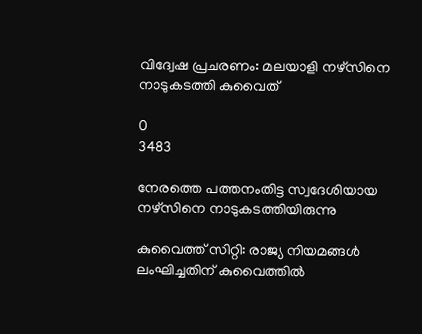വിദ്വേഷ പ്രചരണം: മലയാളി നഴ്‌സിനെ നാടുകടത്തി കുവൈത്

0
3483

നേരത്തെ പത്തനംതിട്ട സ്വദേശിയായ നഴ്‌സിനെ നാടുകടത്തിയിരുന്നു

കുവൈത്ത് സിറ്റി: രാജ്യ നിയമങ്ങള്‍ ലംഘിച്ചതിന് കുവൈത്തില്‍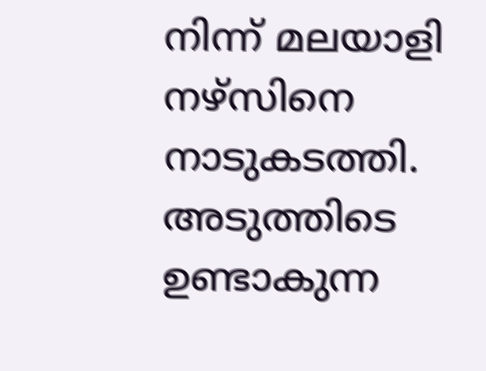നിന്ന് മലയാളി നഴ്‌സിനെ നാടുകടത്തി. അടുത്തിടെ ഉണ്ടാകുന്ന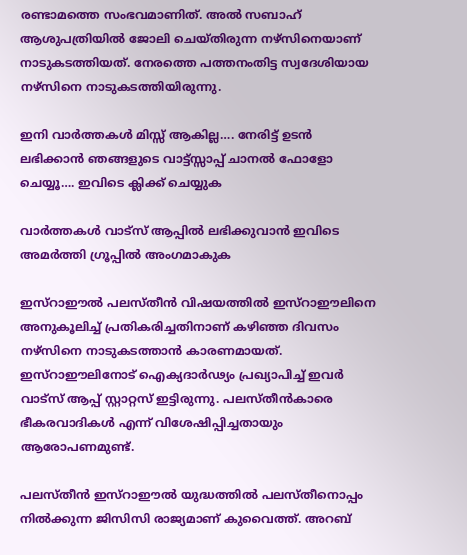രണ്ടാമത്തെ സംഭവമാണിത്. അല്‍ സബാഹ് ആശുപത്രിയില്‍ ജോലി ചെയ്തിരുന്ന നഴ്‌സിനെയാണ് നാടുകടത്തിയത്. നേരത്തെ പത്തനംതിട്ട സ്വദേശിയായ നഴ്‌സിനെ നാടുകടത്തിയിരുന്നു.

ഇനി വാർത്തകൾ മിസ്സ്‌ ആകില്ല…. നേരിട്ട് ഉടൻ ലഭിക്കാൻ ഞങ്ങളുടെ വാട്ട്സ്സാപ്പ് ചാനൽ ഫോളോ ചെയ്യൂ…. ഇവിടെ ക്ലിക്ക് ചെയ്യുക

വാർത്തകൾ വാട്സ് ആപ്പിൽ ലഭിക്കുവാൻ ഇവിടെ അമർത്തി ഗ്രൂപ്പിൽ അംഗമാകുക

ഇസ്റാഈൽ പലസ്തീന്‍ വിഷയത്തില്‍ ഇസ്റാഈലിനെ അനുകൂലിച്ച് പ്രതികരിച്ചതിനാണ് കഴിഞ്ഞ ദിവസം നഴ്‌സിനെ നാടുകടത്താന്‍ കാരണമായത്. ഇസ്റാഈലിനോട് ഐക്യദാര്‍ഢ്യം പ്രഖ്യാപിച്ച് ഇവര്‍ വാട്‌സ് ആപ്പ് സ്റ്റാറ്റസ് ഇട്ടിരുന്നു. പലസ്തീന്‍കാരെ ഭീകരവാദികള്‍ എന്ന് വിശേഷിപ്പിച്ചതായും ആരോപണമുണ്ട്.

പലസ്തീന്‍ ഇസ്റാഈല്‍ യുദ്ധത്തില്‍ പലസ്തീനൊപ്പം നില്‍ക്കുന്ന ജിസിസി രാജ്യമാണ് കുവൈത്ത്. അറബ്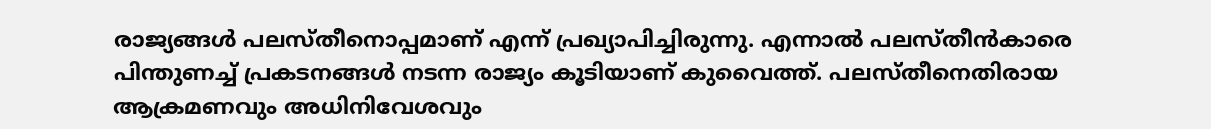രാജ്യങ്ങള്‍ പലസ്തീനൊപ്പമാണ് എന്ന് പ്രഖ്യാപിച്ചിരുന്നു. എന്നാല്‍ പലസ്തീന്‍കാരെ പിന്തുണച്ച് പ്രകടനങ്ങള്‍ നടന്ന രാജ്യം കൂടിയാണ് കുവൈത്ത്. പലസ്തീനെതിരായ ആക്രമണവും അധിനിവേശവും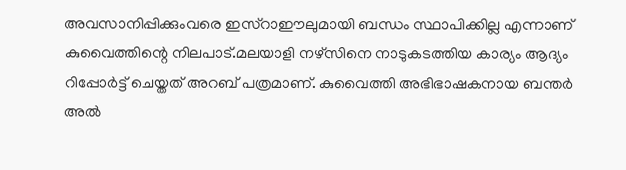അവസാനിപ്പിക്കുംവരെ ഇസ്റാഈലുമായി ബന്ധം സ്ഥാപിക്കില്ല എന്നാണ് കുവൈത്തിന്റെ നിലപാട്.മലയാളി നഴ്‌സിനെ നാടുകടത്തിയ കാര്യം ആദ്യം റിപ്പോര്‍ട്ട് ചെയ്തത് അറബ് പത്രമാണ്. കുവൈത്തി അഭിഭാഷകനായ ബന്തര്‍ അല്‍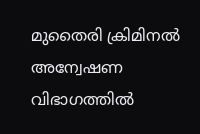മുതൈരി ക്രിമിനല്‍ അന്വേഷണ വിഭാഗത്തില്‍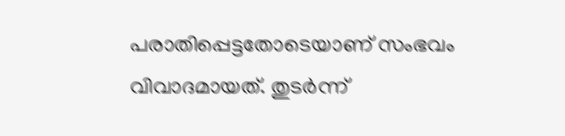പരാതിപ്പെട്ടതോടെയാണ് സംഭവം വിവാദമായത്. തുടര്‍ന്ന്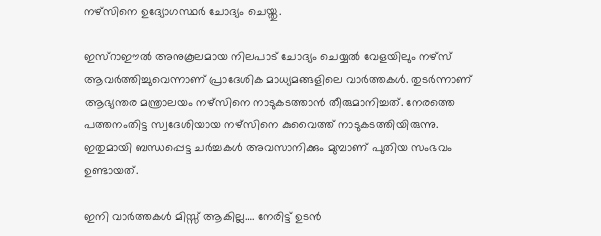നഴ്‌സിനെ ഉദ്യോഗസ്ഥര്‍ ചോദ്യം ചെയ്തു.

ഇസ്റാഈല്‍ അനുകൂലമായ നിലപാട് ചോദ്യം ചെയ്യല്‍ വേളയിലും നഴ്‌സ് ആവര്‍ത്തിച്ചുവെന്നാണ് പ്രാദേശിക മാധ്യമങ്ങളിലെ വാര്‍ത്തകള്‍. തുടര്‍ന്നാണ് ആഭ്യന്തര മന്ത്രാലയം നഴ്‌സിനെ നാടുകടത്താന്‍ തീരുമാനിച്ചത്. നേരത്തെ പത്തനംതിട്ട സ്വദേശിയായ നഴ്‌സിനെ കുവൈത്ത് നാടുകടത്തിയിരുന്നു. ഇതുമായി ബന്ധപ്പെട്ട ചര്‍ച്ചകള്‍ അവസാനിക്കും മുമ്പാണ് പുതിയ സംഭവം ഉണ്ടായത്.

ഇനി വാർത്തകൾ മിസ്സ്‌ ആകില്ല…. നേരിട്ട് ഉടൻ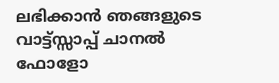ലഭിക്കാൻ ഞങ്ങളുടെ വാട്ട്സ്സാപ്പ് ചാനൽ ഫോളോ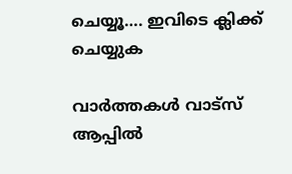ചെയ്യൂ…. ഇവിടെ ക്ലിക്ക് ചെയ്യുക

വാർത്തകൾ വാട്സ് ആപ്പിൽ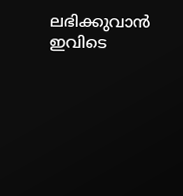ലഭിക്കുവാൻ ഇവിടെ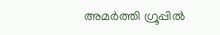അമർത്തി ഗ്രൂപ്പിൽ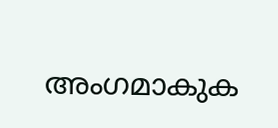അംഗമാകുക